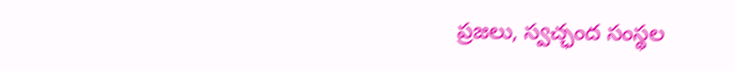ప్రజలు, స్వచ్ఛంద సంస్థల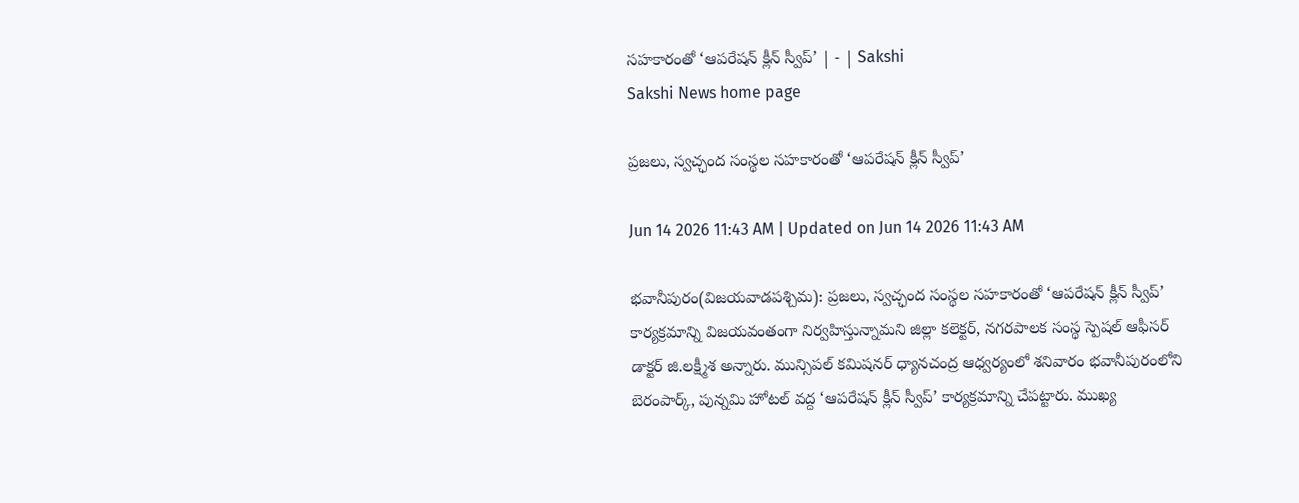సహకారంతో ‘ఆపరేషన్‌ క్లీన్‌ స్వీప్‌’ | - | Sakshi
Sakshi News home page

ప్రజలు, స్వచ్ఛంద సంస్థల సహకారంతో ‘ఆపరేషన్‌ క్లీన్‌ స్వీప్‌’

Jun 14 2026 11:43 AM | Updated on Jun 14 2026 11:43 AM

భవానీపురం(విజయవాడపశ్చిమ): ప్రజలు, స్వచ్ఛంద సంస్థల సహకారంతో ‘ఆపరేషన్‌ క్లీన్‌ స్వీప్‌’ కార్యక్రమాన్ని విజయవంతంగా నిర్వహిస్తున్నామని జిల్లా కలెక్టర్‌, నగరపాలక సంస్థ స్పెషల్‌ ఆఫీసర్‌ డాక్టర్‌ జి.లక్ష్మీశ అన్నారు. మున్సిపల్‌ కమిషనర్‌ ధ్యానచంద్ర ఆధ్వర్యంలో శనివారం భవానీపురంలోని బెరంపార్క్‌, పున్నమి హోటల్‌ వద్ద ‘ఆపరేషన్‌ క్లీన్‌ స్వీప్‌’ కార్యక్రమాన్ని చేపట్టారు. ముఖ్య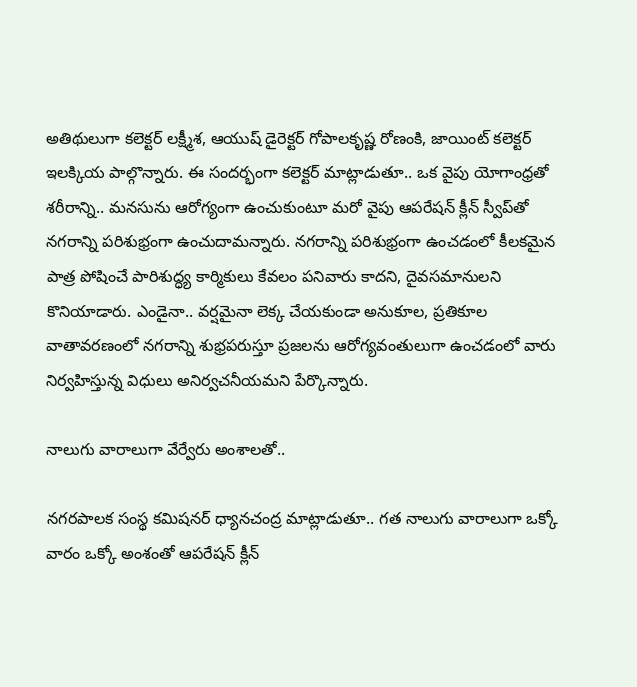అతిథులుగా కలెక్టర్‌ లక్ష్మీశ, ఆయుష్‌ డైరెక్టర్‌ గోపాలకృష్ణ రోణంకి, జాయింట్‌ కలెక్టర్‌ ఇలక్కియ పాల్గొన్నారు. ఈ సందర్భంగా కలెక్టర్‌ మాట్లాడుతూ.. ఒక వైపు యోగాంధ్రతో శరీరాన్ని.. మనసును ఆరోగ్యంగా ఉంచుకుంటూ మరో వైపు ఆపరేషన్‌ క్లీన్‌ స్వీప్‌తో నగరాన్ని పరిశుభ్రంగా ఉంచుదామన్నారు. నగరాన్ని పరిశుభ్రంగా ఉంచడంలో కీలకమైన పాత్ర పోషించే పారిశుద్ధ్య కార్మికులు కేవలం పనివారు కాదని, దైవసమానులని కొనియాడారు. ఎండైనా.. వర్షమైనా లెక్క చేయకుండా అనుకూల, ప్రతికూల వాతావరణంలో నగరాన్ని శుభ్రపరుస్తూ ప్రజలను ఆరోగ్యవంతులుగా ఉంచడంలో వారు నిర్వహిస్తున్న విధులు అనిర్వచనీయమని పేర్కొన్నారు.

నాలుగు వారాలుగా వేర్వేరు అంశాలతో..

నగరపాలక సంస్థ కమిషనర్‌ ధ్యానచంద్ర మాట్లాడుతూ.. గత నాలుగు వారాలుగా ఒక్కో వారం ఒక్కో అంశంతో ఆపరేషన్‌ క్లీన్‌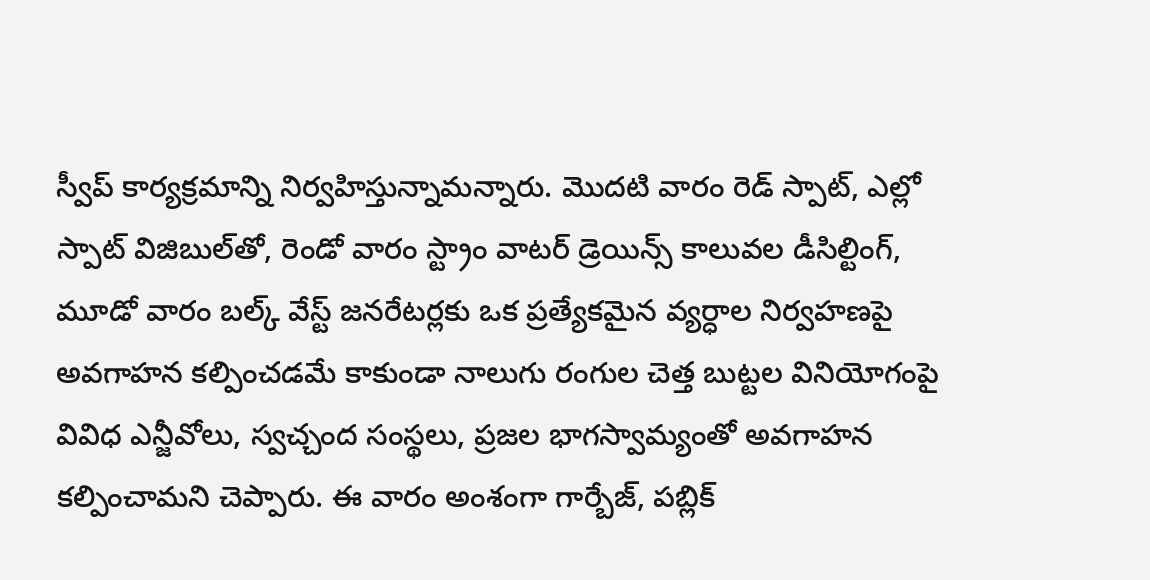స్వీప్‌ కార్యక్రమాన్ని నిర్వహిస్తున్నామన్నారు. మొదటి వారం రెడ్‌ స్పాట్‌, ఎల్లో స్పాట్‌ విజిబుల్‌తో, రెండో వారం స్ట్రాం వాటర్‌ డ్రెయిన్స్‌ కాలువల డీసిల్టింగ్‌, మూడో వారం బల్క్‌ వేస్ట్‌ జనరేటర్లకు ఒక ప్రత్యేకమైన వ్యర్ధాల నిర్వహణపై అవగాహన కల్పించడమే కాకుండా నాలుగు రంగుల చెత్త బుట్టల వినియోగంపై వివిధ ఎన్జీవోలు, స్వచ్చంద సంస్థలు, ప్రజల భాగస్వామ్యంతో అవగాహన కల్పించామని చెప్పారు. ఈ వారం అంశంగా గార్బేజ్‌, పబ్లిక్‌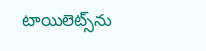టాయిలెట్స్‌ను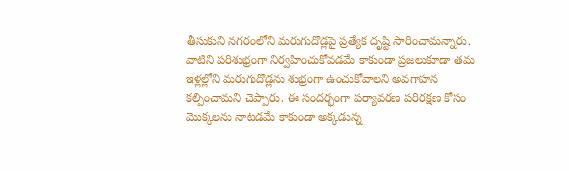తీసుకుని నగరంలోని మరుగుదొడ్లపై ప్రత్యేక దృష్టి సారించామన్నారు. వాటిని పరిశుభ్రంగా నిర్వహించుకోవడమే కాకుండా ప్రజలుకూడా తమ ఇళ్లల్లోని మరుగుదొడ్లను శుభ్రంగా ఉంచుకోవాలని అవగాహన కల్పించామని చెప్పారు. ఈ సందర్భంగా పర్యావరణ పరిరక్షణ కోసం మొక్కలను నాటడమే కాకుండా అక్కడున్న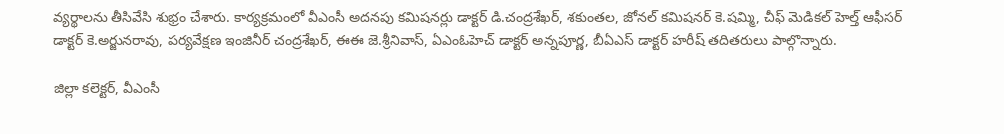వ్యర్థాలను తీసివేసి శుభ్రం చేశారు. కార్యక్రమంలో వీఎంసీ అదనపు కమిషనర్లు డాక్టర్‌ డి.చంద్రశేఖర్‌, శకుంతల, జోనల్‌ కమిషనర్‌ కె.షమ్మి, చీఫ్‌ మెడికల్‌ హెల్త్‌ ఆఫీసర్‌ డాక్టర్‌ కె.అర్జునరావు, పర్యవేక్షణ ఇంజినీర్‌ చంద్రశేఖర్‌, ఈఈ జె.శ్రీనివాస్‌, ఏఎంఓహెచ్‌ డాక్టర్‌ అన్నపూర్ణ, బీఏఎస్‌ డాక్టర్‌ హరీష్‌ తదితరులు పాల్గొన్నారు.

జిల్లా కలెక్టర్‌, వీఎంసీ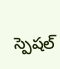స్పెషల్‌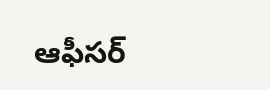ఆఫీసర్‌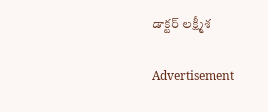డాక్టర్‌ లక్ష్మీశ

Advertisement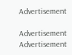Advertisement

Advertisement
Advertisement